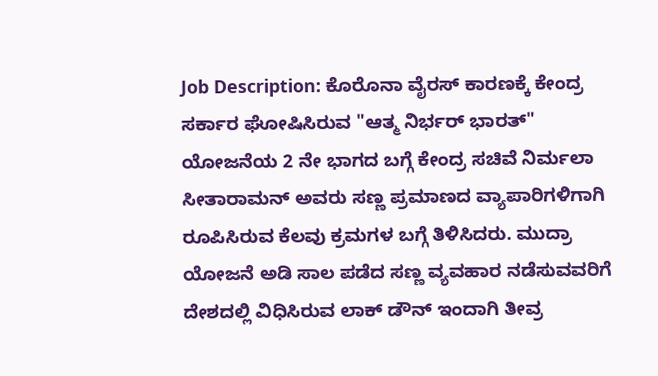Job Description: ಕೊರೊನಾ ವೈರಸ್ ಕಾರಣಕ್ಕೆ ಕೇಂದ್ರ ಸರ್ಕಾರ ಘೋಷಿಸಿರುವ "ಆತ್ಮ ನಿರ್ಭರ್ ಭಾರತ್" ಯೋಜನೆಯ 2 ನೇ ಭಾಗದ ಬಗ್ಗೆ ಕೇಂದ್ರ ಸಚಿವೆ ನಿರ್ಮಲಾ ಸೀತಾರಾಮನ್ ಅವರು ಸಣ್ಣ ಪ್ರಮಾಣದ ವ್ಯಾಪಾರಿಗಳಿಗಾಗಿ ರೂಪಿಸಿರುವ ಕೆಲವು ಕ್ರಮಗಳ ಬಗ್ಗೆ ತಿಳಿಸಿದರು. ಮುದ್ರಾ ಯೋಜನೆ ಅಡಿ ಸಾಲ ಪಡೆದ ಸಣ್ಣ ವ್ಯವಹಾರ ನಡೆಸುವವರಿಗೆ ದೇಶದಲ್ಲಿ ವಿಧಿಸಿರುವ ಲಾಕ್ ಡೌನ್ ಇಂದಾಗಿ ತೀವ್ರ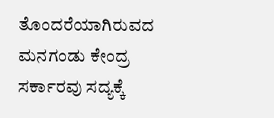ತೊಂದರೆಯಾಗಿರುವದ ಮನಗಂಡು ಕೇಂದ್ರ ಸರ್ಕಾರವು ಸದ್ಯಕ್ಕೆ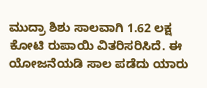ಮುದ್ರಾ ಶಿಶು ಸಾಲವಾಗಿ 1.62 ಲಕ್ಷ ಕೋಟಿ ರುಪಾಯಿ ವಿತರಿಸರಿಸಿದೆ. ಈ ಯೋಜನೆಯಡಿ ಸಾಲ ಪಡೆದು ಯಾರು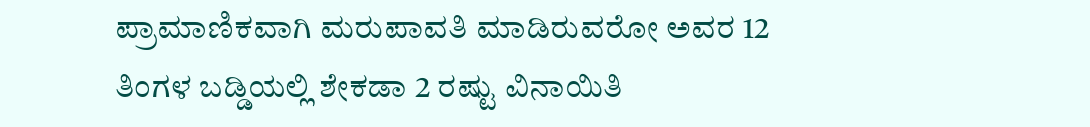ಪ್ರಾಮಾಣಿಕವಾಗಿ ಮರುಪಾವತಿ ಮಾಡಿರುವರೋ ಅವರ 12 ತಿಂಗಳ ಬಡ್ಡಿಯಲ್ಲಿ ಶೇಕಡಾ 2 ರಷ್ಟು ವಿನಾಯಿತಿ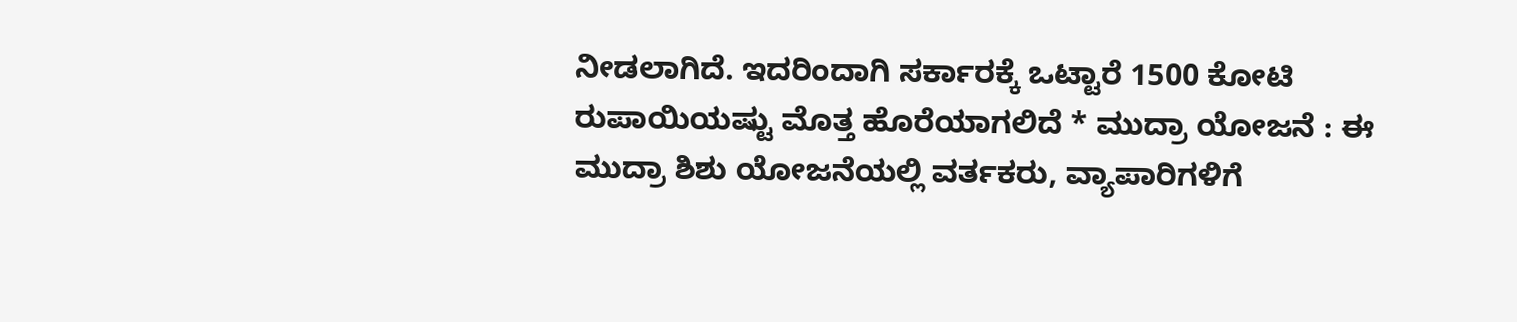ನೀಡಲಾಗಿದೆ. ಇದರಿಂದಾಗಿ ಸರ್ಕಾರಕ್ಕೆ ಒಟ್ಟಾರೆ 1500 ಕೋಟಿ ರುಪಾಯಿಯಷ್ಟು ಮೊತ್ತ ಹೊರೆಯಾಗಲಿದೆ * ಮುದ್ರಾ ಯೋಜನೆ : ಈ ಮುದ್ರಾ ಶಿಶು ಯೋಜನೆಯಲ್ಲಿ ವರ್ತಕರು, ವ್ಯಾಪಾರಿಗಳಿಗೆ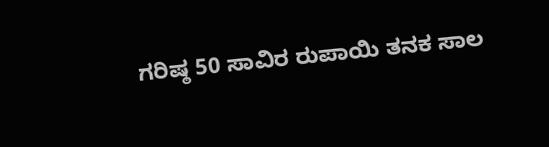ಗರಿಷ್ಠ 50 ಸಾವಿರ ರುಪಾಯಿ ತನಕ ಸಾಲ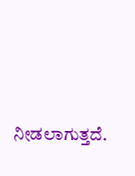ನೀಡಲಾಗುತ್ತದೆ.